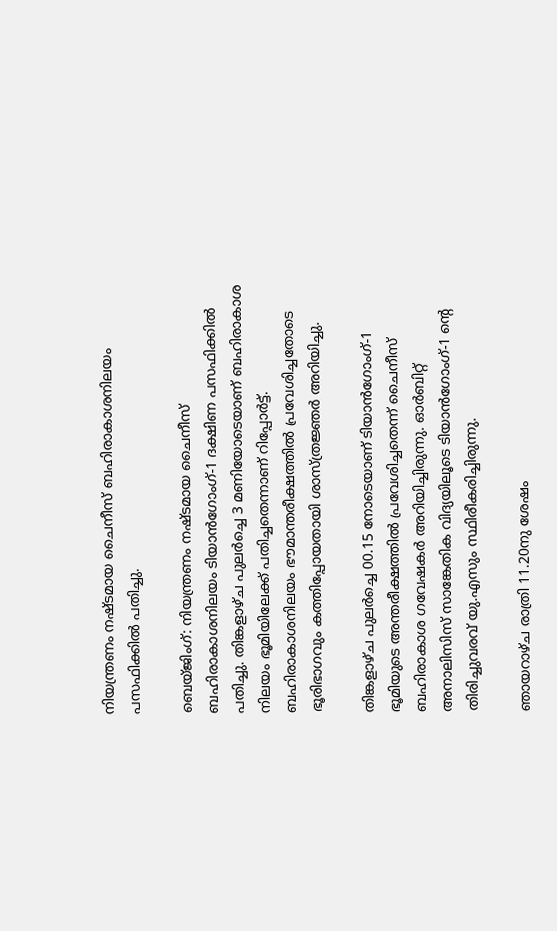നിയന്ത്രണം നഷ്ടമായ ചൈനീസ് ബഹിരാകാശനിലയം പസഫിക്കില്‍ പതിച്ചു.

ബെയ്ജിംഗ്: നിയന്ത്രണം നഷ്ടമായ ചൈനീസ് ബഹിരാകാശനിലയം ടിയാൻഗോംഗ്-1 ദക്ഷിണ പസഫിക്കിൽ പതിച്ചു. തിങ്കളാഴ്ച പുലര്‍ച്ചെ 3 മണിയോടെയാണ് ബഹിരാകാശ നിലയം ഭൂമിയിലേക്ക് പതിച്ചതെന്നാണ് റിപ്പോര്‍ട്ട്. ബഹിരാകാശനിലയം ഭൗമാന്തരീക്ഷത്തിൽ പ്രവേശിച്ചതോടെ ഭൂരിഭാഗവും കത്തിപ്പോയതായി ശാസ്ത്രജ്ഞർ അറിയിച്ചു.

തിങ്കളാഴ്ച പുലര്‍ച്ചെ 00.15 നോടെയാണ് ടിയാൻഗോംഗ്-1 ഭൂമിയുടെ അന്തരീക്ഷത്തില്‍ പ്രവേശിച്ചതെന്ന് ചൈനീസ് ബഹിരാകാശ ഗവേഷകര്‍ അറിയിച്ചിരുന്നു. ഓര്‍ബിറ്റ് അനാലിസിസ് സാങ്കേതിക വിദ്യയിലൂടെ ടിയാൻഗോംഗ്-1 ന്‍റെ തിരിച്ചുവരവ് യു.എസും സ്ഥിരീകരിച്ചിരുന്നു.

ഞായറാഴ്ച രാത്രി 11.20നു ശേഷം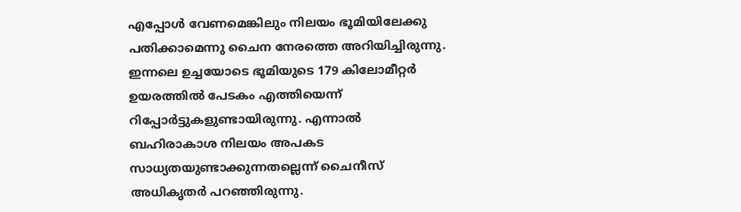എപ്പോള്‍ വേണമെങ്കിലും നിലയം ഭൂമിയിലേക്കു പതിക്കാമെന്നു ചൈന നേരത്തെ അറിയിച്ചിരുന്നു. ഇന്നലെ ഉച്ചയോടെ ഭൂമിയുടെ 179 കിലോമീറ്റര്‍ ഉയരത്തില്‍ പേടകം എത്തിയെന്ന് റിപ്പോര്‍ട്ടുകളുണ്ടായിരുന്നു. എന്നാല്‍ ബഹിരാകാശ നിലയം അപകട സാധ്യതയുണ്ടാക്കുന്നതല്ലെന്ന് ചൈനീസ് അധികൃതര്‍ പറഞ്ഞിരുന്നു.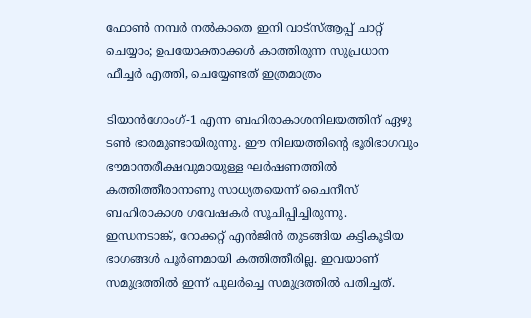ഫോൺ നമ്പർ നൽകാതെ ഇനി വാട്‌സ്ആപ്പ് ചാറ്റ് ചെയ്യാം; ഉപയോക്താക്കൾ കാത്തിരുന്ന സുപ്രധാന ഫീച്ചർ എത്തി, ചെയ്യേണ്ടത് ഇത്രമാത്രം

ടിയാൻഗോംഗ്-1 എന്ന ബഹിരാകാശനിലയത്തിന് ഏഴു ടൺ ഭാരമുണ്ടായിരുന്നു. ഈ നിലയത്തിന്‍റെ ഭൂരിഭാഗവും ഭൗമാന്തരീക്ഷവുമായുള്ള ഘർഷണത്തിൽ കത്തിത്തീരാനാണു സാധ്യതയെന്ന് ചൈനീസ് ബഹിരാകാശ ഗവേഷകര്‍ സൂചിപ്പിച്ചിരുന്നു. ഇന്ധനടാങ്ക്, റോക്കറ്റ് എൻജിൻ തുടങ്ങിയ കട്ടികൂടിയ ഭാഗങ്ങൾ പൂർണമായി കത്തിത്തീരില്ല. ഇവയാണ് സമുദ്രത്തിൽ ഇന്ന് പുലര്‍ച്ചെ സമുദ്രത്തില്‍ പതിച്ചത്.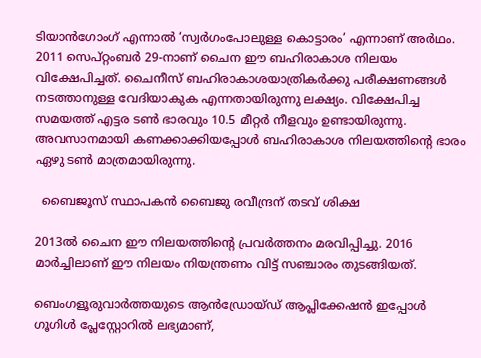ടിയാൻഗോംഗ് എന്നാല്‍ ‘സ്വര്‍ഗംപോലുള്ള കൊട്ടാരം’ എന്നാണ് അര്‍ഥം. 2011 സെപ്റ്റംബർ 29-നാണ് ചൈന ഈ ബഹിരാകാശ നിലയം വിക്ഷേപിച്ചത്. ചൈനീസ് ബഹിരാകാശയാത്രികര്‍ക്കു പരീക്ഷണങ്ങള്‍ നടത്താനുള്ള വേദിയാകുക എന്നതായിരുന്നു ലക്ഷ്യം. വിക്ഷേപിച്ച സമയത്ത് എട്ടര ടൺ ഭാരവും 10.5 മീറ്റർ നീളവും ഉണ്ടായിരുന്നു. അവസാനമായി കണക്കാക്കിയപ്പോള്‍ ബഹിരാകാശ നിലയത്തിന്‍റെ ഭാരം ഏഴു ടൺ മാത്രമായിരുന്നു.

  ബൈജൂസ് സ്ഥാപകൻ ബൈജു രവീന്ദ്രന് തടവ് ശിക്ഷ

2013ല്‍ ചൈന ഈ നിലയത്തിന്‍റെ പ്രവര്‍ത്തനം മരവിപ്പിച്ചു. 2016 മാർച്ചിലാണ് ഈ നിലയം നിയന്ത്രണം വിട്ട് സഞ്ചാരം തുടങ്ങിയത്.

ബെംഗളൂരുവാർത്തയുടെ ആൻഡ്രോയ്ഡ് ആപ്ലിക്കേഷൻ ഇപ്പോൾ ഗൂഗിൾ പ്ലേസ്റ്റോറിൽ ലഭ്യമാണ്,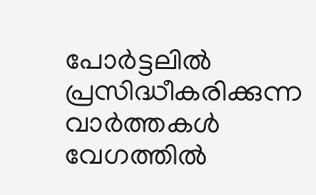പോർട്ടലിൽ പ്രസിദ്ധീകരിക്കുന്ന വാർത്തകൾ വേഗത്തിൽ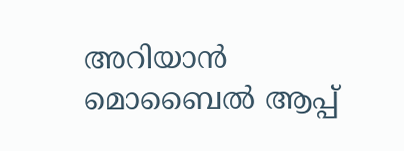അറിയാൻ മൊബൈൽ ആപ്പ്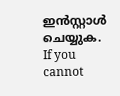ഇൻസ്റ്റാൾ ചെയ്യുക. If you cannot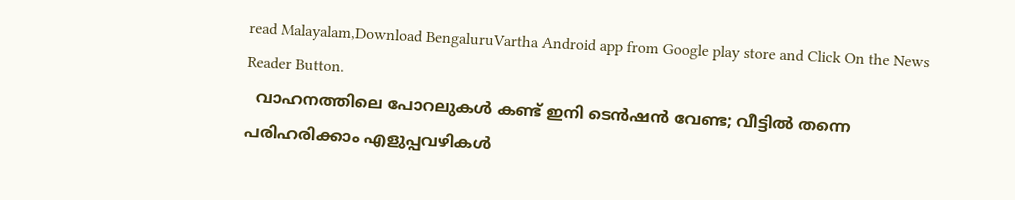read Malayalam,Download BengaluruVartha Android app from Google play store and Click On the News Reader Button.
  വാഹനത്തിലെ പോറലുകൾ കണ്ട് ഇനി ടെൻഷൻ വേണ്ട; വീട്ടിൽ തന്നെ പരിഹരിക്കാം എളുപ്പവഴികൾ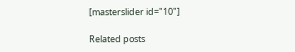[masterslider id="10"]

Related posts